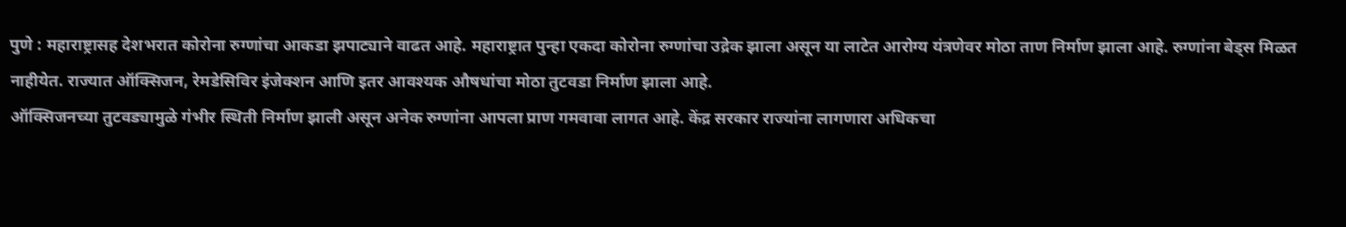पुणे : महाराष्ट्रासह देशभरात कोरोना रुग्णांचा आकडा झपाट्याने वाढत आहे. महाराष्ट्रात पुन्हा एकदा कोरोना रुग्णांचा उद्रेक झाला असून या लाटेत आरोग्य यंत्रणेवर मोठा ताण निर्माण झाला आहे. रुग्णांना बेड्स मिळत नाहीयेत. राज्यात ऑक्सिजन, रेमडेसिविर इंजेक्शन आणि इतर आवश्यक औषधांचा मोठा तुटवडा निर्माण झाला आहे.
ऑक्सिजनच्या तुटवड्यामुळे गंभीर स्थिती निर्माण झाली असून अनेक रुग्णांना आपला प्राण गमवावा लागत आहे. केंद्र सरकार राज्यांना लागणारा अधिकचा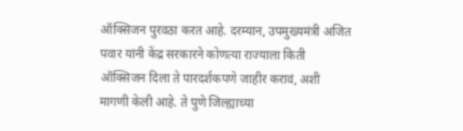ऑक्सिजन पुरवठा करत आहे. दरम्यान, उपमुख्यमंत्री अजित पवार यांनी केंद्र सरकारने कोणत्या राज्याला किती ऑक्सिजन दिला ते पारदर्शकपणे जाहीर करावं, अशी मागणी केली आहे. ते पुणे जिल्ह्याच्या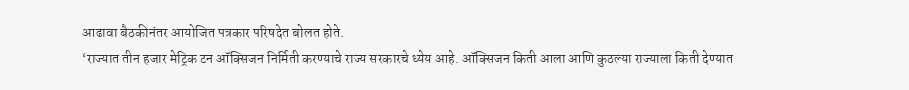आढावा बैठकीनंतर आयोजित पत्रकार परिषदेत बोलत होते.
‘राज्यात तीन हजार मेट्रिक टन ऑक्सिजन निर्मिती करण्याचे राज्य सरकारचे ध्येय आहे. ऑक्सिजन किती आला आणि कुठल्या राज्याला किती देण्यात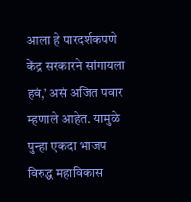आला हे पारदर्शकपणे केंद्र सरकारने सांगायला हवं,’ असं अजित पवार म्हणाले आहेत. यामुळे पुन्हा एकदा भाजप विरुद्ध महाविकास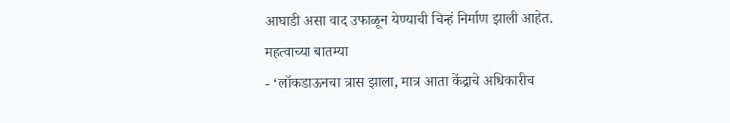आघाडी असा वाद उफाळून येण्याची चिन्हं निर्माण झाली आहेत.
महत्वाच्या बातम्या
- ‘लॉकडाऊनचा त्रास झाला, मात्र आता केंद्राचे अधिकारीच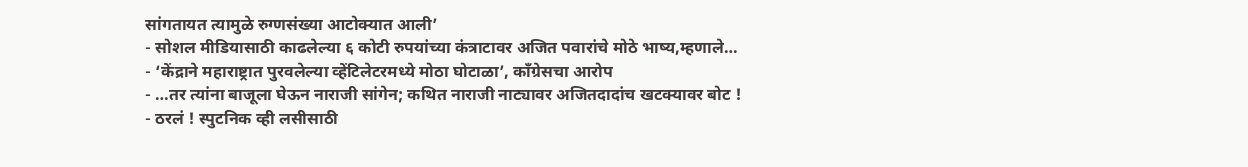सांगतायत त्यामुळे रुग्णसंख्या आटोक्यात आली’
- सोशल मीडियासाठी काढलेल्या ६ कोटी रुपयांच्या कंत्राटावर अजित पवारांचे मोठे भाष्य,म्हणाले…
- ‘केंद्राने महाराष्ट्रात पुरवलेल्या व्हेंटिलेटरमध्ये मोठा घोटाळा’, काँग्रेसचा आरोप
- …तर त्यांना बाजूला घेऊन नाराजी सांगेन; कथित नाराजी नाट्यावर अजितदादांच खटक्यावर बोट !
- ठरलं ! स्पुटनिक व्ही लसीसाठी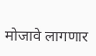मोजावे लागणार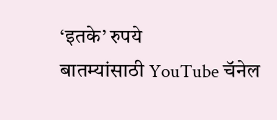‘इतके’ रुपये
बातम्यांसाठी YouTube चॅनेल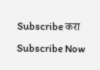Subscribe करा
Subscribe Now